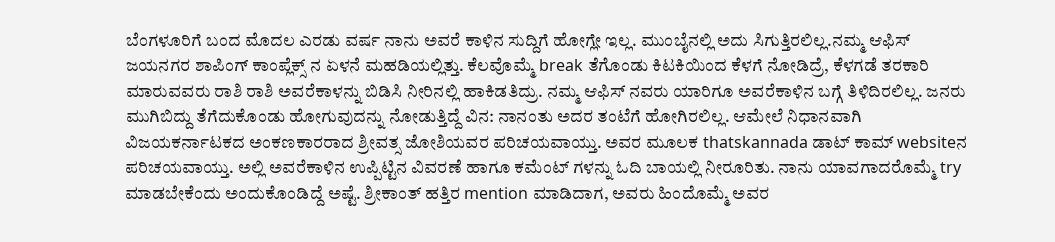ಬೆಂಗಳೂರಿಗೆ ಬಂದ ಮೊದಲ ಎರಡು ವರ್ಷ ನಾನು ಅವರೆ ಕಾಳಿನ ಸುದ್ದಿಗೆ ಹೋಗ್ಲೇ ಇಲ್ಲ. ಮುಂಬೈನಲ್ಲಿ ಅದು ಸಿಗುತ್ತಿರಲಿಲ್ಲ.ನಮ್ಮ ಆಫಿಸ್ ಜಯನಗರ ಶಾಪಿಂಗ್ ಕಾಂಪ್ಲೆಕ್ಸ್ ನ ಏಳನೆ ಮಹಡಿಯಲ್ಲಿತ್ತು. ಕೆಲವೊಮ್ಮೆ break ತೆಗೊಂಡು ಕಿಟಕಿಯಿಂದ ಕೆಳಗೆ ನೋಡಿದ್ರೆ, ಕೆಳಗಡೆ ತರಕಾರಿ ಮಾರುವವರು ರಾಶಿ ರಾಶಿ ಅವರೆಕಾಳನ್ನು ಬಿಡಿಸಿ ನೀರಿನಲ್ಲಿ ಹಾಕಿಡತಿದ್ರು. ನಮ್ಮ ಆಫಿಸ್ ನವರು ಯಾರಿಗೂ ಅವರೆಕಾಳಿನ ಬಗ್ಗೆ ತಿಳಿದಿರಲಿಲ್ಲ. ಜನರು ಮುಗಿಬಿದ್ದು ತೆಗೆದುಕೊಂಡು ಹೋಗುವುದನ್ನು ನೋಡುತ್ತಿದ್ದೆ ವಿನ: ನಾನಂತು ಅದರ ತಂಟೆಗೆ ಹೋಗಿರಲಿಲ್ಲ. ಆಮೇಲೆ ನಿಧಾನವಾಗಿ ವಿಜಯಕರ್ನಾಟಕದ ಅಂಕಣಕಾರರಾದ ಶ್ರೀವತ್ಸ ಜೋಶಿಯವರ ಪರಿಚಯವಾಯ್ತು. ಅವರ ಮೂಲಕ thatskannada ಡಾಟ್ ಕಾಮ್ websiteನ ಪರಿಚಯವಾಯ್ತು. ಅಲ್ಲಿ ಅವರೆಕಾಳಿನ ಉಪ್ಪಿಟ್ಟಿನ ವಿವರಣೆ ಹಾಗೂ ಕಮೆಂಟ್ ಗಳನ್ನು ಓದಿ ಬಾಯಲ್ಲಿ ನೀರೂರಿತು. ನಾನು ಯಾವಗಾದರೊಮ್ಮೆ try ಮಾಡಬೇಕೆಂದು ಅಂದುಕೊಂಡಿದ್ದೆ ಅಷ್ಟೆ. ಶ್ರೀಕಾಂತ್ ಹತ್ತಿರ mention ಮಾಡಿದಾಗ, ಅವರು ಹಿಂದೊಮ್ಮೆ ಅವರ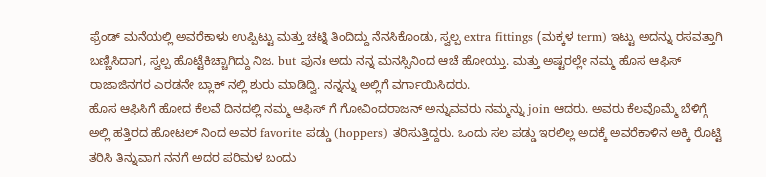ಫ್ರೆಂಡ್ ಮನೆಯಲ್ಲಿ ಅವರೆಕಾಳು ಉಪ್ಪಿಟ್ಟು ಮತ್ತು ಚಟ್ನಿ ತಿಂದಿದ್ದು ನೆನಸಿಕೊಂಡು, ಸ್ವಲ್ಪ extra fittings (ಮಕ್ಕಳ term) ಇಟ್ಟು ಅದನ್ನು ರಸವತ್ತಾಗಿ ಬಣ್ಣಿಸಿದಾಗ, ಸ್ವಲ್ಪ ಹೊಟ್ಟೆಕಿಚ್ಚಾಗಿದ್ದು ನಿಜ. but ಪುನಃ ಅದು ನನ್ನ ಮನಸ್ಸಿನಿಂದ ಆಚೆ ಹೋಯ್ತು. ಮತ್ತು ಅಷ್ಟರಲ್ಲೇ ನಮ್ಮ ಹೊಸ ಆಫಿಸ್ ರಾಜಾಜಿನಗರ ಎರಡನೇ ಬ್ಲಾಕ್ ನಲ್ಲಿ ಶುರು ಮಾಡಿದ್ವಿ. ನನ್ನನ್ನು ಅಲ್ಲಿಗೆ ವರ್ಗಾಯಿಸಿದರು.
ಹೊಸ ಆಫಿಸಿಗೆ ಹೋದ ಕೆಲವೆ ದಿನದಲ್ಲಿ ನಮ್ಮ ಆಫಿಸ್ ಗೆ ಗೋವಿಂದರಾಜನ್ ಅನ್ನುವವರು ನಮ್ಮನ್ನು join ಆದರು. ಅವರು ಕೆಲವೊಮ್ಮೆ ಬೆಳಿಗ್ಗೆ ಅಲ್ಲಿ ಹತ್ತಿರದ ಹೋಟಲ್ ನಿಂದ ಅವರ favorite ಪಡ್ಡು (hoppers) ತರಿಸುತ್ತಿದ್ದರು. ಒಂದು ಸಲ ಪಡ್ಡು ಇರಲಿಲ್ಲ ಅದಕ್ಕೆ ಅವರೆಕಾಳಿನ ಅಕ್ಕಿ ರೊಟ್ಟಿ ತರಿಸಿ ತಿನ್ನುವಾಗ ನನಗೆ ಅದರ ಪರಿಮಳ ಬಂದು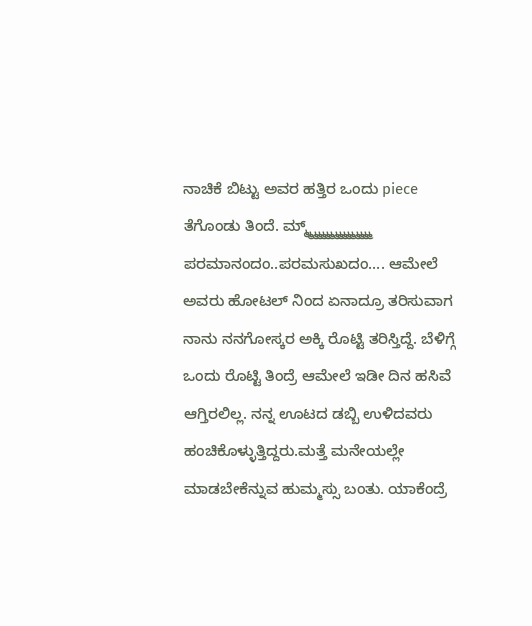ನಾಚಿಕೆ ಬಿಟ್ಟು ಅವರ ಹತ್ತಿರ ಒಂದು piece ತೆಗೊಂಡು ತಿಂದೆ. ಮ್ಮ್ಮ್ಮ್ಮ್ಮ್ಮ್ಮ್ಮ್ಮ್ಮ್ಮ್ಮ್ಮ್ಮ್ಮ್ಮ್ ಪರಮಾನಂದಂ..ಪರಮಸುಖದಂ.... ಆಮೇಲೆ ಅವರು ಹೋಟಲ್ ನಿಂದ ಏನಾದ್ರೂ ತರಿಸುವಾಗ ನಾನು ನನಗೋಸ್ಕರ ಅಕ್ಕಿ ರೊಟ್ಟಿ ತರಿಸ್ತಿದ್ದೆ. ಬೆಳಿಗ್ಗೆ ಒಂದು ರೊಟ್ಟಿ ತಿಂದ್ರೆ ಆಮೇಲೆ ಇಡೀ ದಿನ ಹಸಿವೆ ಆಗ್ತಿರಲಿಲ್ಲ. ನನ್ನ ಊಟದ ಡಬ್ಬಿ ಉಳಿದವರು ಹಂಚಿಕೊಳ್ಳುತ್ತಿದ್ದರು.ಮತ್ತೆ ಮನೇಯಲ್ಲೇ ಮಾಡಬೇಕೆನ್ನುವ ಹುಮ್ಮಸ್ಸು ಬಂತು. ಯಾಕೆಂದ್ರೆ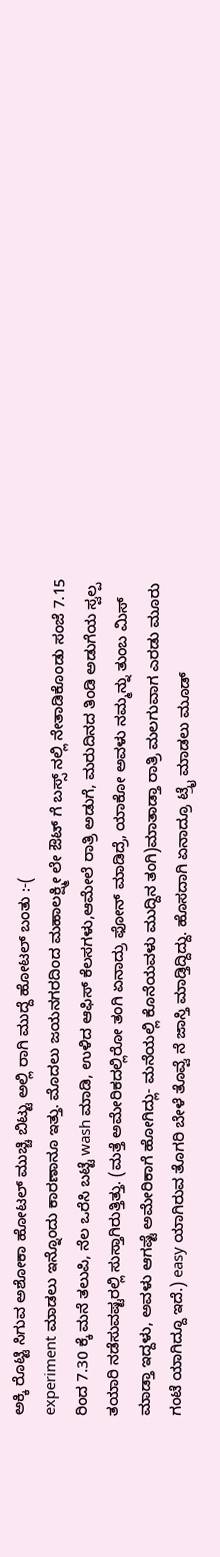ಅಕ್ಕಿ ರೊಟ್ಟಿ ಸಿಗುವ ಅಶೋಕಾ ಹೋಟಲ್ ಮುಚ್ಚಿ ಬಿಟ್ಟು ಅಲ್ಲಿ ರಾಗಿ ಮುದ್ದೆ ಹೋಟಲ್ ಬಂತು :-(
experiment ಮಾಡಲು ಇನ್ನೊಂದು ಕಾರಣಾನೂ ಇತ್ತು. ಮೊದಲು ಜಯನಗರದಿಂದ ಮಹಾಲಕ್ಷ್ಮೀ ಲೇ ಔಟ್ ಗೆ ಬಸ್ಸ್ ನಲ್ಲಿ ನೇತಾಡಿಕೊಂಡು ಸಂಜೆ 7.15 ರಿಂದ 7.30 ಕ್ಕೆ ಮನೆ ತಲುಪಿ, ನೆಲ ಒರೆಸಿ ಬಟ್ಟೆ wash ಮಾಡಿ, ಉಳಿದ ಆಫಿಸ್ ಕೆಲಸಗಳು,ಆಮೇಲೆ ರಾತ್ರಿ ಅಡುಗೆ, ಮರುದಿನದ ತಿಂಡಿ ಅಡುಗೆಯ ಸ್ವಲ್ಪ ತಯಾರಿ ನಡೆಸುವಷ್ಟರಲ್ಲಿ ಸುಸ್ತಾಗಿರುತ್ತಿತ್ತು. (ಮತ್ತೆ ಅಮೇರಿಕದಲ್ಲಿರೋ ತಂಗಿ ಏನಾದ್ರು ಫೋನ್ ಮಾಡಿದ್ರೆ, ಯಾಕೋ ಅವಳು ನಮ್ಮನ್ನು ತುಂಬ ಮಿಸ್ ಮಾಡ್ತಾ ಇದ್ದಳು, ಅವಳು ಆಗಷ್ಟೆ ಅಮೇರಿಕಾಗೆ ಹೋಗಿದ್ಲು- ಮನೆಯಲ್ಲಿ ಕೊನೆಯವಳು ಮುದ್ದಿನ ತಂಗಿ)ಮಾತಾಡ್ತಾ ರಾತ್ರಿ ಮಲಗುವಾಗ ಎರಡು ಮೂರು ಗಂಟೆ ಯಾಗಿದ್ದೂ ಇದೆ.) easy ಯಾಗಿರುವ ತೊಗರಿ ಬೇಳೆ ತೊವ್ವೆ ನೆ ಜಾಸ್ತಿ ಮಾಡ್ತಿದ್ದಿದ್ದು. ಹೊಸದಾಗಿ ಏನಾದ್ರೂ ಟ್ರೈ ಮಾಡಲು ಮೂಡ್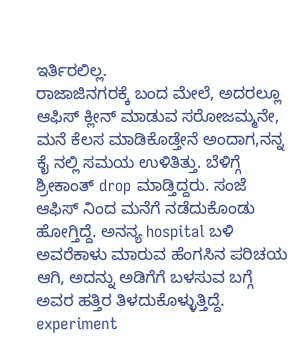ಇರ್ತಿರಲಿಲ್ಲ.
ರಾಜಾಜಿನಗರಕ್ಕೆ ಬಂದ ಮೇಲೆ, ಅದರಲ್ಲೂ ಆಫಿಸ್ ಕ್ಲೀನ್ ಮಾಡುವ ಸರೋಜಮ್ಮನೇ, ಮನೆ ಕೆಲಸ ಮಾಡಿಕೊಡ್ತೇನೆ ಅಂದಾಗ,ನನ್ನ ಕೈ ನಲ್ಲಿ ಸಮಯ ಉಳಿತಿತ್ತು. ಬೆಳಿಗ್ಗೆ ಶ್ರೀಕಾಂತ್ drop ಮಾಡ್ತಿದ್ದರು. ಸಂಜೆ ಆಫಿಸ್ ನಿಂದ ಮನೆಗೆ ನಡೆದುಕೊಂಡು ಹೋಗ್ತಿದ್ದೆ. ಅನನ್ಯ hospital ಬಳಿ ಅವರೆಕಾಳು ಮಾರುವ ಹೆಂಗಸಿನ ಪರಿಚಯ ಆಗಿ, ಅದನ್ನು ಅಡಿಗೆಗೆ ಬಳಸುವ ಬಗ್ಗೆ ಅವರ ಹತ್ತಿರ ತಿಳದುಕೊಳ್ಳುತ್ತಿದ್ದೆ.
experiment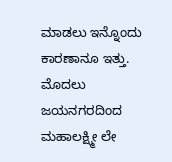ಮಾಡಲು ಇನ್ನೊಂದು ಕಾರಣಾನೂ ಇತ್ತು. ಮೊದಲು ಜಯನಗರದಿಂದ ಮಹಾಲಕ್ಷ್ಮೀ ಲೇ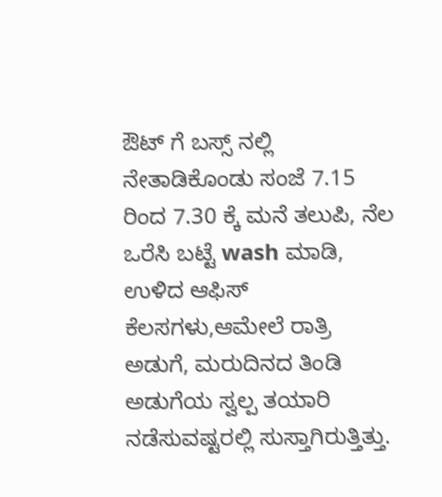ಔಟ್ ಗೆ ಬಸ್ಸ್ ನಲ್ಲಿ ನೇತಾಡಿಕೊಂಡು ಸಂಜೆ 7.15 ರಿಂದ 7.30 ಕ್ಕೆ ಮನೆ ತಲುಪಿ, ನೆಲ ಒರೆಸಿ ಬಟ್ಟೆ wash ಮಾಡಿ, ಉಳಿದ ಆಫಿಸ್ ಕೆಲಸಗಳು,ಆಮೇಲೆ ರಾತ್ರಿ ಅಡುಗೆ, ಮರುದಿನದ ತಿಂಡಿ ಅಡುಗೆಯ ಸ್ವಲ್ಪ ತಯಾರಿ ನಡೆಸುವಷ್ಟರಲ್ಲಿ ಸುಸ್ತಾಗಿರುತ್ತಿತ್ತು.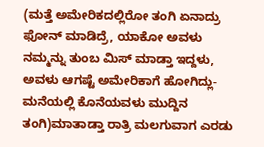(ಮತ್ತೆ ಅಮೇರಿಕದಲ್ಲಿರೋ ತಂಗಿ ಏನಾದ್ರು ಫೋನ್ ಮಾಡಿದ್ರೆ, ಯಾಕೋ ಅವಳು ನಮ್ಮನ್ನು ತುಂಬ ಮಿಸ್ ಮಾಡ್ತಾ ಇದ್ದಳು, ಅವಳು ಆಗಷ್ಟೆ ಅಮೇರಿಕಾಗೆ ಹೋಗಿದ್ಲು- ಮನೆಯಲ್ಲಿ ಕೊನೆಯವಳು ಮುದ್ದಿನ ತಂಗಿ)ಮಾತಾಡ್ತಾ ರಾತ್ರಿ ಮಲಗುವಾಗ ಎರಡು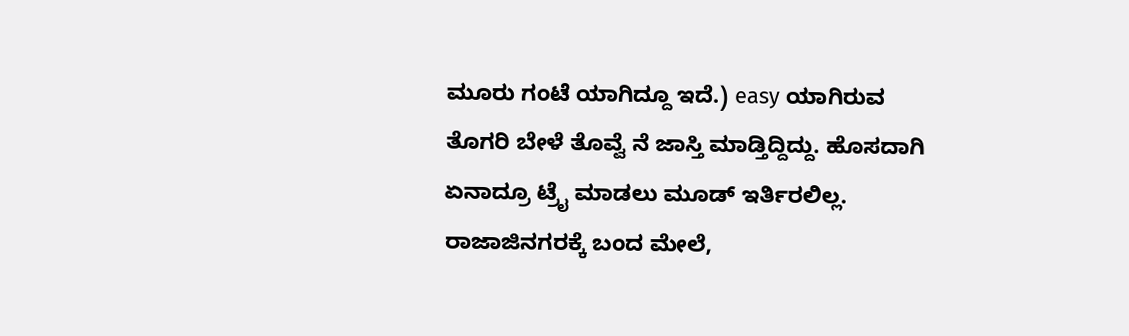ಮೂರು ಗಂಟೆ ಯಾಗಿದ್ದೂ ಇದೆ.) easy ಯಾಗಿರುವ ತೊಗರಿ ಬೇಳೆ ತೊವ್ವೆ ನೆ ಜಾಸ್ತಿ ಮಾಡ್ತಿದ್ದಿದ್ದು. ಹೊಸದಾಗಿ ಏನಾದ್ರೂ ಟ್ರೈ ಮಾಡಲು ಮೂಡ್ ಇರ್ತಿರಲಿಲ್ಲ.
ರಾಜಾಜಿನಗರಕ್ಕೆ ಬಂದ ಮೇಲೆ,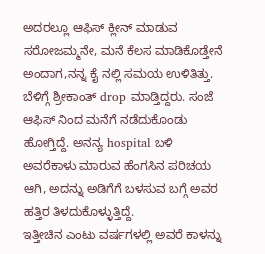ಅದರಲ್ಲೂ ಆಫಿಸ್ ಕ್ಲೀನ್ ಮಾಡುವ ಸರೋಜಮ್ಮನೇ, ಮನೆ ಕೆಲಸ ಮಾಡಿಕೊಡ್ತೇನೆ ಅಂದಾಗ,ನನ್ನ ಕೈ ನಲ್ಲಿ ಸಮಯ ಉಳಿತಿತ್ತು. ಬೆಳಿಗ್ಗೆ ಶ್ರೀಕಾಂತ್ drop ಮಾಡ್ತಿದ್ದರು. ಸಂಜೆ ಆಫಿಸ್ ನಿಂದ ಮನೆಗೆ ನಡೆದುಕೊಂಡು ಹೋಗ್ತಿದ್ದೆ. ಅನನ್ಯ hospital ಬಳಿ ಅವರೆಕಾಳು ಮಾರುವ ಹೆಂಗಸಿನ ಪರಿಚಯ ಆಗಿ, ಅದನ್ನು ಅಡಿಗೆಗೆ ಬಳಸುವ ಬಗ್ಗೆ ಅವರ ಹತ್ತಿರ ತಿಳದುಕೊಳ್ಳುತ್ತಿದ್ದೆ.
ಇತ್ತೀಚಿನ ಎಂಟು ವರ್ಷಗಳಲ್ಲಿ ಅವರೆ ಕಾಳನ್ನು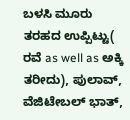ಬಳಸಿ ಮೂರು ತರಹದ ಉಪ್ಪಿಟ್ಟು( ರವೆ as well as ಅಕ್ಕಿ ತರೀದು), ಪುಲಾವ್, ವೆಜಿಟೇಬಲ್ ಭಾತ್,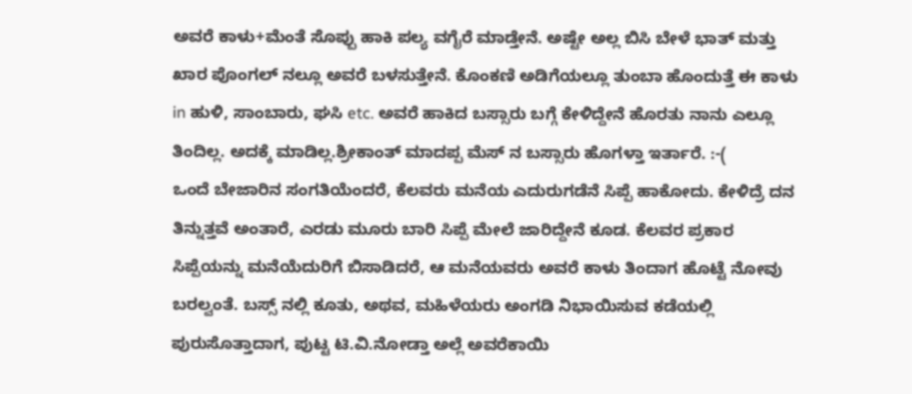ಅವರೆ ಕಾಳು+ಮೆಂತೆ ಸೊಪ್ಪು ಹಾಕಿ ಪಲ್ಯ ವಗೈರೆ ಮಾಡ್ತೇನೆ. ಅಷ್ಟೇ ಅಲ್ಲ ಬಿಸಿ ಬೇಳೆ ಭಾತ್ ಮತ್ತು ಖಾರ ಪೊಂಗಲ್ ನಲ್ಲೂ ಅವರೆ ಬಳಸುತ್ತೇನೆ. ಕೊಂಕಣಿ ಅಡಿಗೆಯಲ್ಲೂ ತುಂಬಾ ಹೊಂದುತ್ತೆ ಈ ಕಾಳು in ಹುಳಿ, ಸಾಂಬಾರು, ಘಸಿ etc. ಅವರೆ ಹಾಕಿದ ಬಸ್ಸಾರು ಬಗ್ಗೆ ಕೇಳಿದ್ದೇನೆ ಹೊರತು ನಾನು ಎಲ್ಲೂ ತಿಂದಿಲ್ಲ. ಅದಕ್ಕೆ ಮಾಡಿಲ್ಲ.ಶ್ರೀಕಾಂತ್ ಮಾದಪ್ಪ ಮೆಸ್ ನ ಬಸ್ಸಾರು ಹೊಗಳ್ತಾ ಇರ್ತಾರೆ. :-(
ಒಂದೆ ಬೇಜಾರಿನ ಸಂಗತಿಯೆಂದರೆ, ಕೆಲವರು ಮನೆಯ ಎದುರುಗಡೆನೆ ಸಿಪ್ಪೆ ಹಾಕೋದು. ಕೇಳಿದ್ರೆ ದನ ತಿನ್ನುತ್ತವೆ ಅಂತಾರೆ, ಎರಡು ಮೂರು ಬಾರಿ ಸಿಪ್ಪೆ ಮೇಲೆ ಜಾರಿದ್ದೇನೆ ಕೂಡ. ಕೆಲವರ ಪ್ರಕಾರ ಸಿಪ್ಪೆಯನ್ನು ಮನೆಯೆದುರಿಗೆ ಬಿಸಾಡಿದರೆ, ಆ ಮನೆಯವರು ಅವರೆ ಕಾಳು ತಿಂದಾಗ ಹೊಟ್ಟೆ ನೋವು ಬರಲ್ವಂತೆ. ಬಸ್ಸ್ ನಲ್ಲಿ ಕೂತು, ಅಥವ, ಮಹಿಳೆಯರು ಅಂಗಡಿ ನಿಭಾಯಿಸುವ ಕಡೆಯಲ್ಲಿ ಪುರುಸೊತ್ತಾದಾಗ, ಪುಟ್ಟ ಟಿ.ವಿ.ನೋಡ್ತಾ ಅಲ್ಲೆ ಅವರೆಕಾಯಿ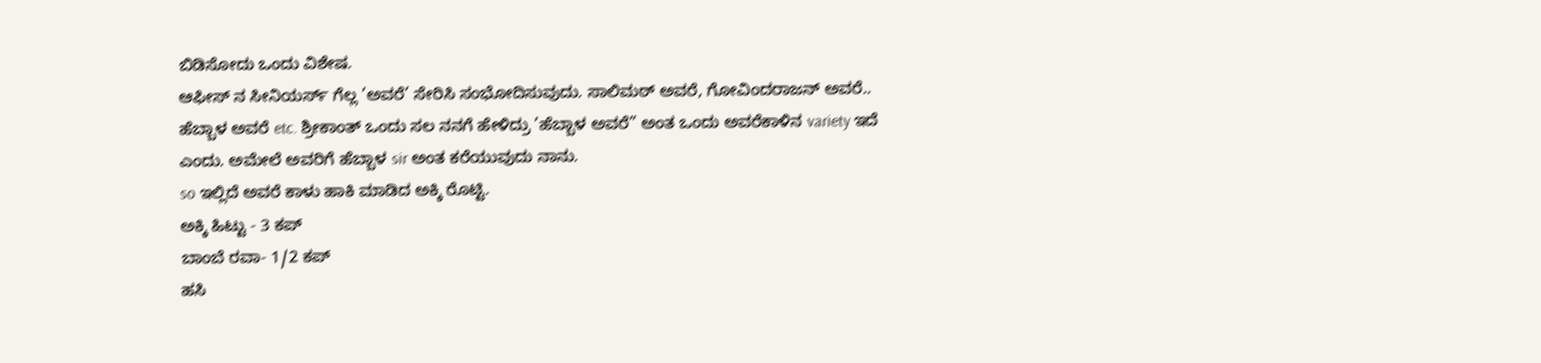ಬಿಡಿಸೋದು ಒಂದು ವಿಶೇಷ.
ಆಫೀಸ್ ನ ಸೀನಿಯರ್ಸ್ ಗೆಲ್ಲ ’ಅವರೆ’ ಸೇರಿಸಿ ಸಂಭೋದಿಸುವುದು. ಸಾಲಿಮಠ್ ಅವರೆ, ಗೋವಿಂದರಾಜನ್ ಅವರೆ.. ಹೆಬ್ಬಾಳ ಅವರೆ etc. ಶ್ರೀಕಾಂತ್ ಒಂದು ಸಲ ನನಗೆ ಹೇಳಿದ್ರು ’ಹೆಬ್ಬಾಳ ಅವರೆ” ಅಂತ ಒಂದು ಅವರೆಕಾಳಿನ variety ಇದೆ ಎಂದು. ಅಮೇಲೆ ಅವರಿಗೆ ಹೆಬ್ಬಾಳ sir ಅಂತ ಕರೆಯುವುದು ನಾನು.
so ಇಲ್ಲಿದೆ ಅವರೆ ಕಾಳು ಹಾಕಿ ಮಾಡಿದ ಅಕ್ಕಿ ರೊಟ್ಟಿ.
ಅಕ್ಕಿ ಹಿಟ್ಟು - 3 ಕಪ್
ಬಾಂಬೆ ರವಾ- 1/2 ಕಪ್
ಹಸಿ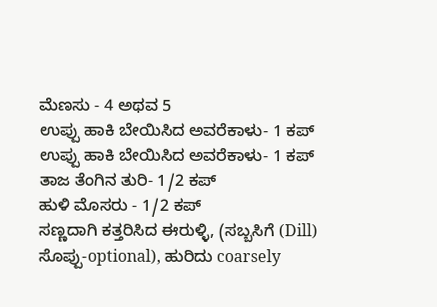ಮೆಣಸು - 4 ಅಥವ 5
ಉಪ್ಪು ಹಾಕಿ ಬೇಯಿಸಿದ ಅವರೆಕಾಳು- 1 ಕಪ್
ಉಪ್ಪು ಹಾಕಿ ಬೇಯಿಸಿದ ಅವರೆಕಾಳು- 1 ಕಪ್
ತಾಜ ತೆಂಗಿನ ತುರಿ- 1/2 ಕಪ್
ಹುಳಿ ಮೊಸರು - 1/2 ಕಪ್
ಸಣ್ಣದಾಗಿ ಕತ್ತರಿಸಿದ ಈರುಳ್ಳಿ, (ಸಬ್ಬಸಿಗೆ (Dill) ಸೊಪ್ಪು-optional), ಹುರಿದು coarsely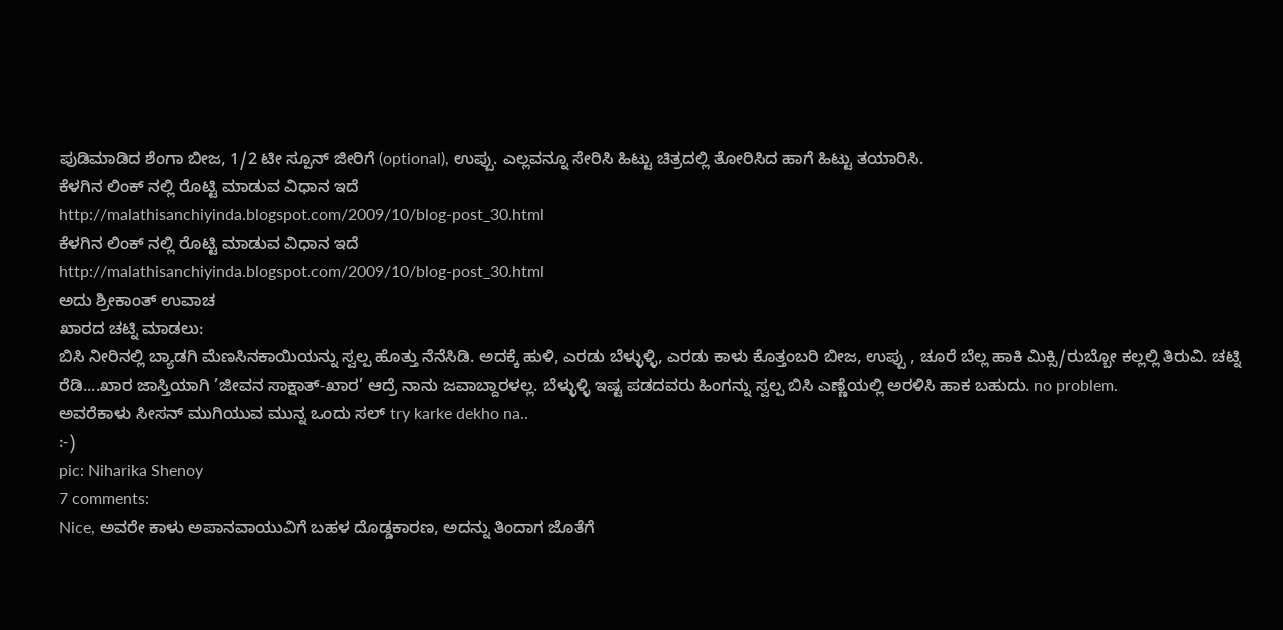ಪುಡಿಮಾಡಿದ ಶೆಂಗಾ ಬೀಜ, 1/2 ಟೀ ಸ್ಪೂನ್ ಜೀರಿಗೆ (optional), ಉಪ್ಪು. ಎಲ್ಲವನ್ನೂ ಸೇರಿಸಿ ಹಿಟ್ಟು ಚಿತ್ರದಲ್ಲಿ ತೋರಿಸಿದ ಹಾಗೆ ಹಿಟ್ಟು ತಯಾರಿಸಿ.
ಕೆಳಗಿನ ಲಿಂಕ್ ನಲ್ಲಿ ರೊಟ್ಟಿ ಮಾಡುವ ವಿಧಾನ ಇದೆ
http://malathisanchiyinda.blogspot.com/2009/10/blog-post_30.html
ಕೆಳಗಿನ ಲಿಂಕ್ ನಲ್ಲಿ ರೊಟ್ಟಿ ಮಾಡುವ ವಿಧಾನ ಇದೆ
http://malathisanchiyinda.blogspot.com/2009/10/blog-post_30.html
ಅದು ಶ್ರೀಕಾಂತ್ ಉವಾಚ
ಖಾರದ ಚಟ್ನಿ ಮಾಡಲು:
ಬಿಸಿ ನೀರಿನಲ್ಲಿ ಬ್ಯಾಡಗಿ ಮೆಣಸಿನಕಾಯಿಯನ್ನು ಸ್ವಲ್ಪ ಹೊತ್ತು ನೆನೆಸಿಡಿ. ಅದಕ್ಕೆ ಹುಳಿ, ಎರಡು ಬೆಳ್ಳುಳ್ಳಿ, ಎರಡು ಕಾಳು ಕೊತ್ತಂಬರಿ ಬೀಜ, ಉಪ್ಪು , ಚೂರೆ ಬೆಲ್ಲ ಹಾಕಿ ಮಿಕ್ಸಿ/ರುಬ್ಬೋ ಕಲ್ಲಲ್ಲಿ ತಿರುವಿ. ಚಟ್ನಿ ರೆಡಿ....ಖಾರ ಜಾಸ್ತಿಯಾಗಿ ’ಜೀವನ ಸಾಕ್ಷಾತ್-ಖಾರ’ ಆದ್ರೆ ನಾನು ಜವಾಬ್ದಾರಳಲ್ಲ. ಬೆಳ್ಳುಳ್ಳಿ ಇಷ್ಟ ಪಡದವರು ಹಿಂಗನ್ನು ಸ್ವಲ್ಪ ಬಿಸಿ ಎಣ್ಣೆಯಲ್ಲಿ ಅರಳಿಸಿ ಹಾಕ ಬಹುದು. no problem.
ಅವರೆಕಾಳು ಸೀಸನ್ ಮುಗಿಯುವ ಮುನ್ನ ಒಂದು ಸಲ್ try karke dekho na..
:-)
pic: Niharika Shenoy
7 comments:
Nice, ಅವರೇ ಕಾಳು ಅಪಾನವಾಯುವಿಗೆ ಬಹಳ ದೊಡ್ಡಕಾರಣ, ಅದನ್ನು ತಿಂದಾಗ ಜೊತೆಗೆ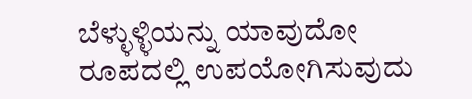ಬೆಳ್ಳುಳ್ಳಿಯನ್ನು ಯಾವುದೋ ರೂಪದಲ್ಲಿ ಉಪಯೋಗಿಸುವುದು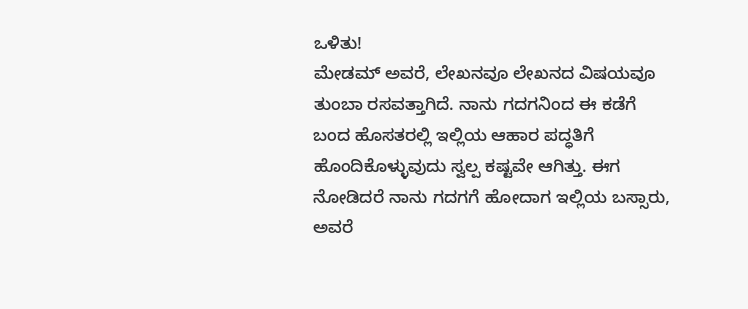ಒಳಿತು!
ಮೇಡಮ್ ಅವರೆ, ಲೇಖನವೂ ಲೇಖನದ ವಿಷಯವೂ ತುಂಬಾ ರಸವತ್ತಾಗಿದೆ. ನಾನು ಗದಗನಿಂದ ಈ ಕಡೆಗೆ ಬಂದ ಹೊಸತರಲ್ಲಿ ಇಲ್ಲಿಯ ಆಹಾರ ಪದ್ಧತಿಗೆ ಹೊಂದಿಕೊಳ್ಳುವುದು ಸ್ವಲ್ಪ ಕಷ್ಟವೇ ಆಗಿತ್ತು. ಈಗ ನೋಡಿದರೆ ನಾನು ಗದಗಗೆ ಹೋದಾಗ ಇಲ್ಲಿಯ ಬಸ್ಸಾರು, ಅವರೆ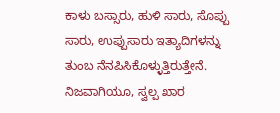ಕಾಳು ಬಸ್ಸಾರು, ಹುಳಿ ಸಾರು, ಸೊಪ್ಪು ಸಾರು, ಉಪ್ಪುಸಾರು ಇತ್ಯಾದಿಗಳನ್ನು ತುಂಬ ನೆನಪಿಸಿಕೊಳ್ಳುತ್ತಿರುತ್ತೇನೆ. ನಿಜವಾಗಿಯೂ, ಸ್ವಲ್ಪ ಖಾರ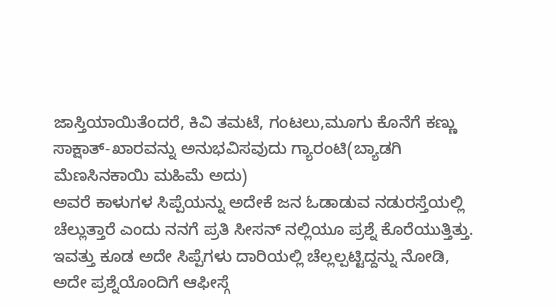ಜಾಸ್ತಿಯಾಯಿತೆಂದರೆ, ಕಿವಿ ತಮಟೆ, ಗಂಟಲು,ಮೂಗು ಕೊನೆಗೆ ಕಣ್ಣು ಸಾಕ್ಷಾತ್-ಖಾರವನ್ನು ಅನುಭವಿಸವುದು ಗ್ಯಾರಂಟಿ(ಬ್ಯಾಡಗಿ ಮೆಣಸಿನಕಾಯಿ ಮಹಿಮೆ ಅದು)
ಅವರೆ ಕಾಳುಗಳ ಸಿಪ್ಪೆಯನ್ನು ಅದೇಕೆ ಜನ ಓಡಾಡುವ ನಡುರಸ್ತೆಯಲ್ಲಿ ಚೆಲ್ಲುತ್ತಾರೆ ಎಂದು ನನಗೆ ಪ್ರತಿ ಸೀಸನ್ ನಲ್ಲಿಯೂ ಪ್ರಶ್ನೆ ಕೊರೆಯುತ್ತಿತ್ತು. ಇವತ್ತು ಕೂಡ ಅದೇ ಸಿಪ್ಪೆಗಳು ದಾರಿಯಲ್ಲಿ ಚೆಲ್ಲಲ್ಪಟ್ಟಿದ್ದನ್ನು ನೋಡಿ, ಅದೇ ಪ್ರಶ್ನೆಯೊಂದಿಗೆ ಆಫೀಸ್ಗೆ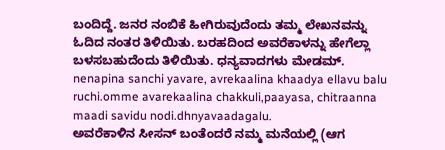ಬಂದಿದ್ದೆ. ಜನರ ನಂಬಿಕೆ ಹೀಗಿರುವುದೆಂದು ತಮ್ಮ ಲೇಖನವನ್ನು ಓದಿದ ನಂತರ ತಿಳಿಯಿತು. ಬರಹದಿಂದ ಅವರೆಕಾಳನ್ನು ಹೇಗೆಲ್ಲಾ ಬಳಸಬಹುದೆಂದು ತಿಳಿಯಿತು. ಧನ್ಯವಾದಗಳು ಮೇಡಮ್.
nenapina sanchi yavare, avrekaalina khaadya ellavu balu ruchi.omme avarekaalina chakkuli,paayasa, chitraanna maadi savidu nodi.dhnyavaadagalu.
ಅವರೆಕಾಳಿನ ಸೀಸನ್ ಬಂತೆಂದರೆ ನಮ್ಮ ಮನೆಯಲ್ಲಿ (ಆಗ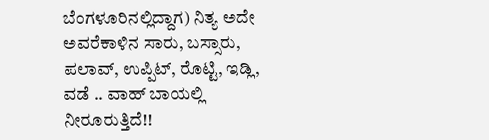ಬೆಂಗಳೂರಿನಲ್ಲಿದ್ದಾಗ) ನಿತ್ಯ ಅದೇ ಅವರೆಕಾಳಿನ ಸಾರು, ಬಸ್ಸಾರು, ಪಲಾವ್, ಉಪ್ಪಿಟ್, ರೊಟ್ಟಿ, ಇಡ್ಲಿ, ವಡೆ .. ವಾಹ್ ಬಾಯಲ್ಲಿ ನೀರೂರುತ್ತಿದೆ!!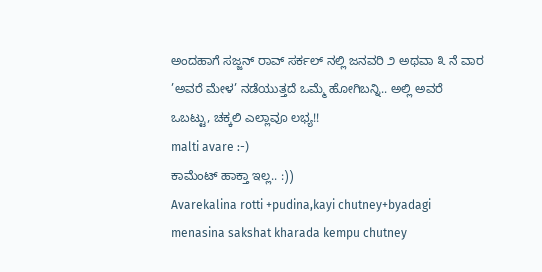ಅಂದಹಾಗೆ ಸಜ್ಜನ್ ರಾವ್ ಸರ್ಕಲ್ ನಲ್ಲಿ ಜನವರಿ ೨ ಅಥವಾ ೩ ನೆ ವಾರ ’ಅವರೆ ಮೇಳ’ ನಡೆಯುತ್ತದೆ ಒಮ್ಮೆ ಹೋಗಿಬನ್ನಿ.. ಅಲ್ಲಿ ಅವರೆ ಒಬಟ್ಟು, ಚಕ್ಕಲಿ ಎಲ್ಲಾವೂ ಲಭ್ಯ!!
malti avare :-)
ಕಾಮೆಂಟ್ ಹಾಕ್ತಾ ಇಲ್ಲ.. :))
Avarekalina rotti +pudina,kayi chutney+byadagi menasina sakshat kharada kempu chutney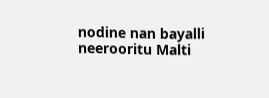nodine nan bayalli neerooritu Malti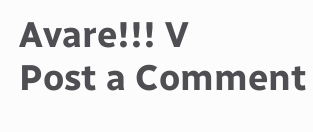Avare!!! V
Post a Comment